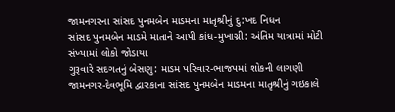જામનગરના સાંસદ પુનમબેન માડમના માતૃશ્રીનું દુ:ખદ નિધન
સાંસદ પુનમબેન માડમે માતાને આપી કાંધ-મુખાગ્ની: અંતિમ યાત્રામાં મોટી સંખ્યામાં લોકો જોડાયા
ગુરૂવારે સદગતનું બેસણુ: માડમ પરિવાર-ભાજપમાં શોકની લાગણી
જામનગર-દેવભૂમિ દ્વારકાના સાંસદ પુનમબેન માડમના માતૃશ્રીનું ગઇકાલે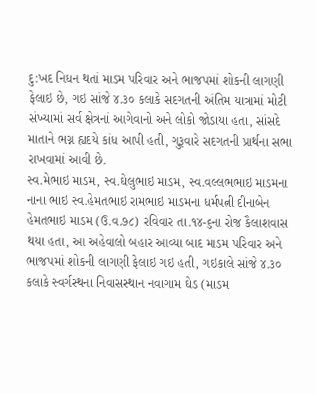દુ:ખદ નિધન થતાં માડમ પરિવાર અને ભાજપમાં શોકની લાગણી ફેલાઇ છે, ગઇ સાંજે ૪.૩૦ કલાકે સદગતની અંતિમ યાત્રામાં મોટી સંખ્યામાં સર્વ ક્ષેત્રનાં આગેવાનો અને લોકો જોડાયા હતા, સાંસદે માતાને ભગ્ન હ્યદયે કાંધ આપી હતી, ગુરૂવારે સદગતની પ્રાર્થના સભા રાખવામાં આવી છે.
સ્વ.મેભાઇ માડમ, સ્વ.ઘેલુભાઇ માડમ, સ્વ.વલ્લભભાઇ માડમના નાના ભાઇ સ્વ.હેમતભાઇ રામભાઇ માડમના ધર્મપત્ની દીનાબેન હેમતભાઇ માડમ (ઉ.વ.૭૮) રવિવાર તા.૧૪-૬ના રોજ કૈલાશવાસ થયા હતા, આ અહેવાલો બહાર આવ્યા બાદ માડમ પરિવાર અને ભાજપમાં શોકની લાગણી ફેલાઇ ગઇ હતી, ગઇકાલે સાંજે ૪.૩૦ કલાકે સ્વર્ગસ્થના નિવાસસ્થાન નવાગામ ઘેડ (માડમ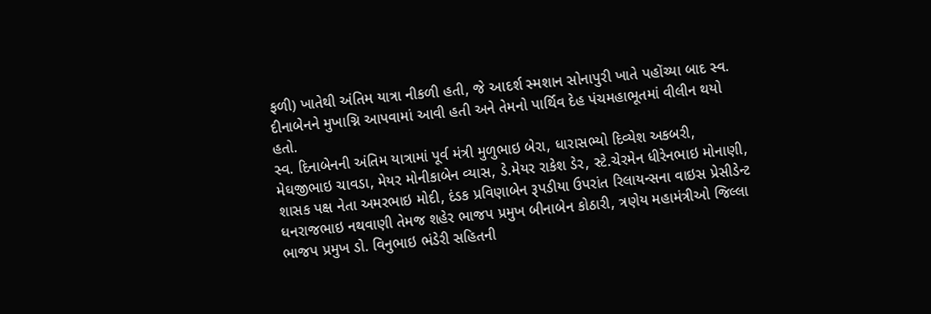ફળી) ખાતેથી અંતિમ યાત્રા નીકળી હતી, જે આદર્શ સ્મશાન સોનાપુરી ખાતે પહોંચ્યા બાદ સ્વ. દીનાબેનને મુખાગ્નિ આપવામાં આવી હતી અને તેમનો પાર્થિવ દેહ પંચમહાભૂતમાં વીલીન થયો હતો.
સ્વ. દિનાબેનની અંતિમ યાત્રામાં પૂર્વ મંત્રી મુળુભાઇ બેરા, ધારાસભ્યો દિવ્યેશ અકબરી, મેઘજીભાઇ ચાવડા, મેયર મોનીકાબેન વ્યાસ, ડે.મેયર રાકેશ ડેર, સ્ટે.ચેરમેન ધીરેનભાઇ મોનાણી, શાસક પક્ષ નેતા અમરભાઇ મોદી, દંડક પ્રવિણાબેન રૂપડીયા ઉપરાંત રિલાયન્સના વાઇસ પ્રેસીડેન્ટ ધનરાજભાઇ નથવાણી તેમજ શહેર ભાજપ પ્રમુખ બીનાબેન કોઠારી, ત્રણેય મહામંત્રીઓ જિલ્લા ભાજપ પ્રમુખ ડો. વિનુભાઇ ભંડેરી સહિતની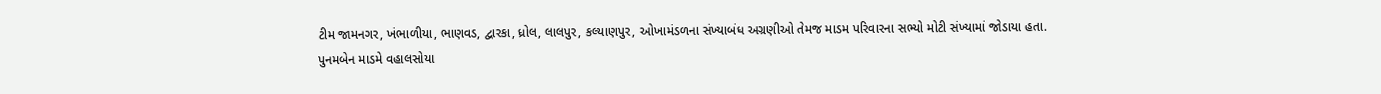ટીમ જામનગર, ખંભાળીયા, ભાણવડ, દ્વારકા, ધ્રોલ, લાલપુર, કલ્યાણપુર, ઓખામંડળના સંખ્યાબંધ અગ્રણીઓ તેમજ માડમ પરિવારના સભ્યો મોટી સંખ્યામાં જોડાયા હતા.
પુનમબેન માડમે વહાલસોયા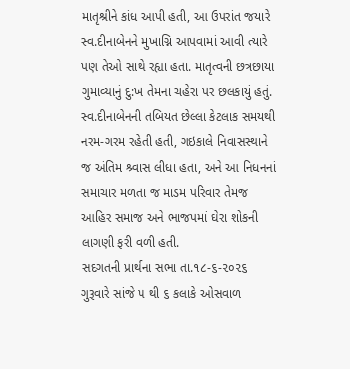માતૃશ્રીને કાંધ આપી હતી, આ ઉપરાંત જયારે સ્વ.દીનાબેનને મુખાગ્નિ આપવામાં આવી ત્યારે પણ તેઓ સાથે રહ્યા હતા. માતૃત્વની છત્રછાયા ગુમાવ્યાનું દુ:ખ તેમના ચહેરા પર છલકાયું હતું.
સ્વ.દીનાબેનની તબિયત છેલ્લા કેટલાક સમયથી નરમ-ગરમ રહેતી હતી, ગઇકાલે નિવાસસ્થાને જ અંતિમ શ્ર્વાસ લીધા હતા, અને આ નિધનનાં સમાચાર મળતા જ માડમ પરિવાર તેમજ આહિર સમાજ અને ભાજપમાં ઘેરા શોકની લાગણી ફરી વળી હતી.
સદગતની પ્રાર્થના સભા તા.૧૮-૬-૨૦૨૬ ગુરૂવારે સાંજે ૫ થી ૬ કલાકે ઓસવાળ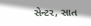સેન્ટર, સાત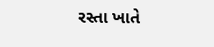રસ્તા ખાતે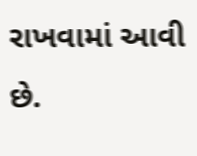રાખવામાં આવી છે.